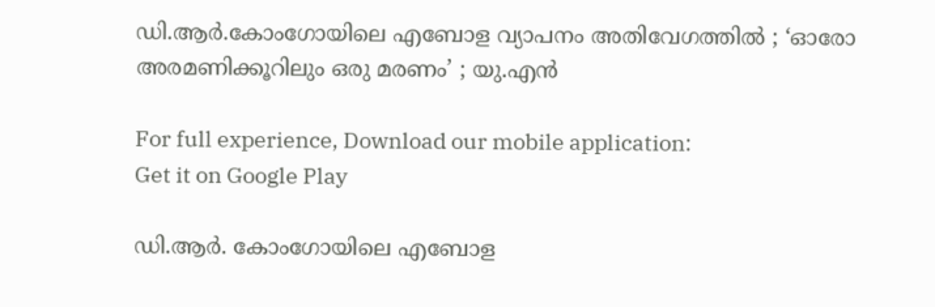ഡി.ആർ.കോംഗോയിലെ എബോള വ്യാപനം അതിവേഗത്തിൽ ; ‘ഓരോ അരമണിക്കൂറിലും ഒരു മരണം’ ; യു.എൻ

For full experience, Download our mobile application:
Get it on Google Play

ഡി.ആർ. കോംഗോയിലെ എബോള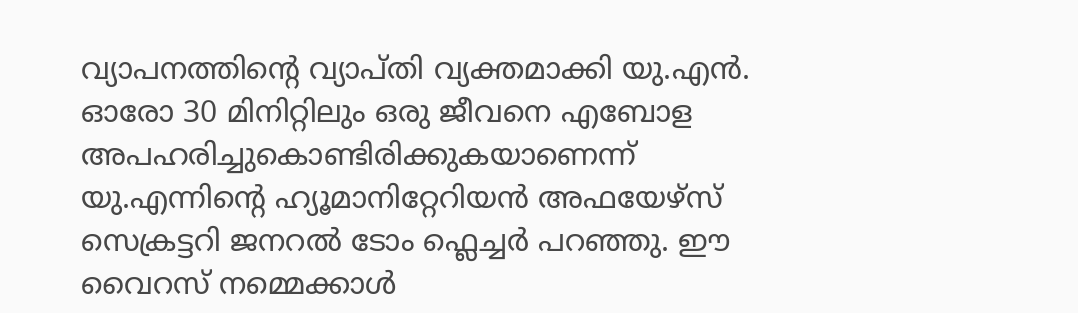വ്യാപനത്തിന്റെ വ്യാപ്തി വ്യക്തമാക്കി യു.എൻ. ഓരോ 30 മിനിറ്റിലും ഒരു ജീവനെ എബോള അപഹരിച്ചുകൊണ്ടിരിക്കുകയാണെന്ന് യു.എന്നിന്റെ ഹ്യൂമാനിറ്റേറിയൻ അഫയേഴ്സ് സെക്രട്ടറി ജനറൽ ടോം ഫ്ലെച്ചർ പറ‍ഞ്ഞു. ഈ വൈറസ് നമ്മെക്കാൾ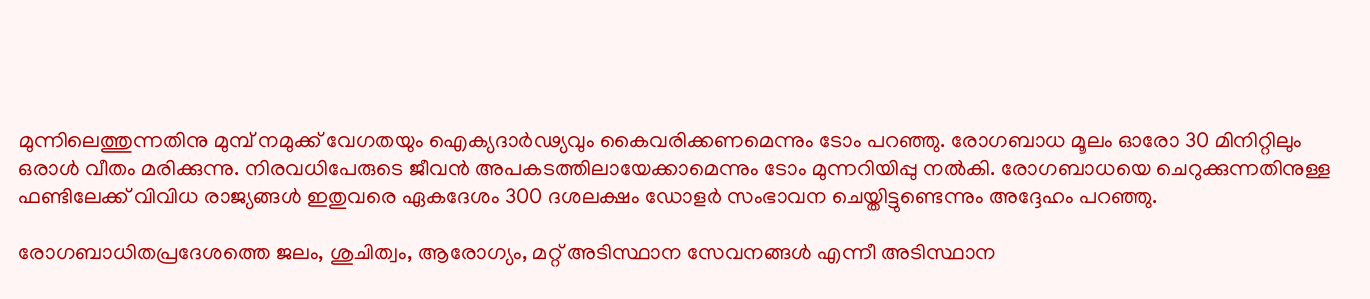മുന്നിലെത്തുന്നതിനു മുമ്പ് നമുക്ക് വേഗതയും ഐക്യദാർഢ്യവും കൈവരിക്കണമെന്നും ടോം പറഞ്ഞു. രോഗബാധ മൂലം ഓരോ 30 മിനിറ്റിലും ഒരാൾ വീതം മരിക്കുന്നു. നിരവധിപേരുടെ ജീവൻ അപകടത്തിലായേക്കാമെന്നും ടോം മുന്നറിയിപ്പു നൽകി. രോഗബാധയെ ചെറുക്കുന്നതിനുള്ള ഫണ്ടിലേക്ക് വിവിധ രാജ്യങ്ങൾ ഇതുവരെ ഏകദേശം 300 ദശലക്ഷം ഡോളർ സംഭാവന ചെയ്തിട്ടുണ്ടെന്നും അദ്ദേഹം പറഞ്ഞു.

രോഗബാധിതപ്രദേശത്തെ ജലം, ശുചിത്വം, ആരോഗ്യം, മറ്റ് അടിസ്ഥാന സേവനങ്ങൾ എന്നീ അടിസ്ഥാന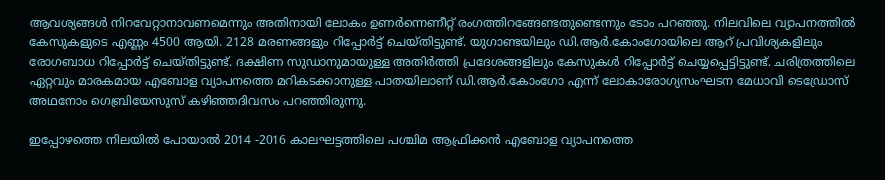ആവശ്യങ്ങൾ നിറവേറ്റാനാവണമെന്നും അതിനായി ലോകം ഉണർന്നെണീറ്റ്‌ രംഗത്തിറങ്ങേണ്ടതുണ്ടെന്നും ടോം പറഞ്ഞു. നിലവിലെ വ്യാപനത്തിൽ കേസുകളുടെ എണ്ണം 4500 ആയി. 2128 മരണങ്ങളും റിപ്പോർട്ട് ചെയ്തിട്ടുണ്ട്. യുഗാണ്ടയിലും ഡി.ആർ.കോംഗോയിലെ ആറ് പ്രവിശ്യകളിലും രോഗബാധ റിപ്പോർട്ട് ചെയ്തിട്ടുണ്ട്. ദക്ഷിണ സുഡാനുമായുള്ള അതിർത്തി പ്രദേശങ്ങളിലും കേസുകൾ റിപ്പോർട്ട് ചെയ്യപ്പെട്ടിട്ടുണ്ട്. ചരിത്രത്തിലെ ഏറ്റവും മാരകമായ എബോള വ്യാപനത്തെ മറികടക്കാനുള്ള പാതയിലാണ് ഡി.ആർ.കോംഗോ എന്ന് ലോകാരോഗ്യസംഘടന മേധാവി ‌ടെഡ്രോസ് അഥനോം ഗെബ്രിയേസുസ് കഴിഞ്ഞദിവസം പറഞ്ഞിരുന്നു.

ഇപ്പോഴത്തെ നിലയിൽ പോയാൽ 2014 -2016 കാലഘട്ടത്തിലെ പശ്ചിമ ആഫ്രിക്കൻ എബോള വ്യാപനത്തെ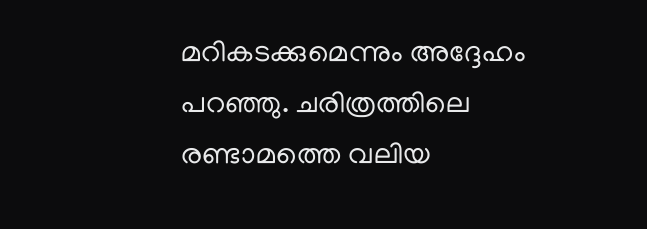മറികടക്കുമെന്നും അദ്ദേഹം പറഞ്ഞു. ചരിത്രത്തിലെ രണ്ടാമത്തെ വലിയ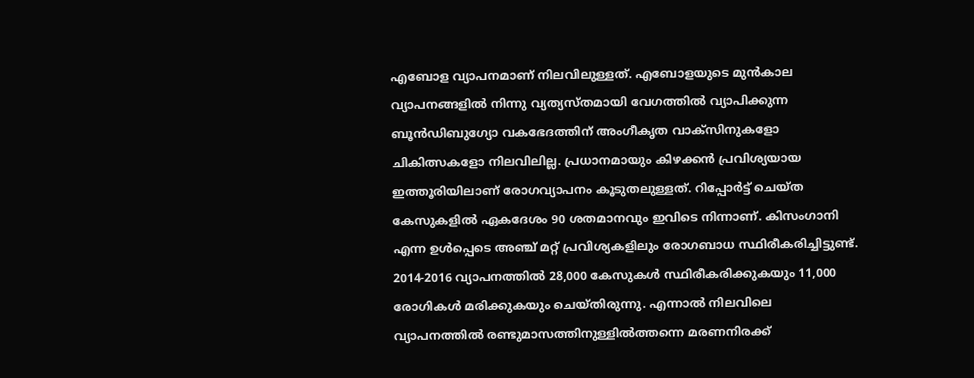എബോള വ്യാപനമാണ് നിലവിലുള്ളത്. എബോളയുടെ മുൻകാല വ്യാപനങ്ങളിൽ നിന്നു വ്യത്യസ്തമായി വേഗത്തിൽ വ്യാപിക്കുന്ന ബൂൻഡിബുഗ്യോ വകഭേദത്തിന് അംഗീകൃത വാക്സിനുകളോ ചികിത്സകളോ നിലവിലില്ല. പ്രധാനമായും കിഴക്കൻ പ്രവിശ്യയായ ഇത്തൂരിയിലാണ് രോഗവ്യാപനം കൂടുതലുള്ളത്. റിപ്പോർട്ട് ചെയ്ത കേസുകളിൽ ഏകദേശം 90 ശതമാനവും ഇവിടെ നിന്നാണ്. കിസംഗാനി എന്ന ഉൾപ്പെടെ അഞ്ച് മറ്റ് പ്രവിശ്യകളിലും രോഗബാധ സ്ഥിരീകരിച്ചിട്ടുണ്ട്. 2014-2016 വ്യാപനത്തിൽ 28,000 കേസുകൾ സ്ഥിരീകരിക്കുകയും 11,000 രോഗികൾ മരിക്കുകയും ചെയ്തിരുന്നു. എന്നാൽ നിലവിലെ വ്യാപനത്തിൽ രണ്ടുമാസത്തിനുള്ളിൽത്തന്നെ മരണനിരക്ക്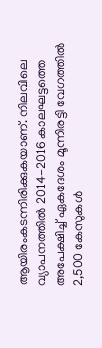ആയിരംകടന്നിരിക്കുകയാണ്. നിലവിലെ വ്യാപനത്തിൽ 2014-2016 കാലഘട്ടത്തെ അപേക്ഷിച്ച് ഏകദേശം മൂന്നിരട്ടി വേഗത്തിൽ 2,500 കേസുകൾ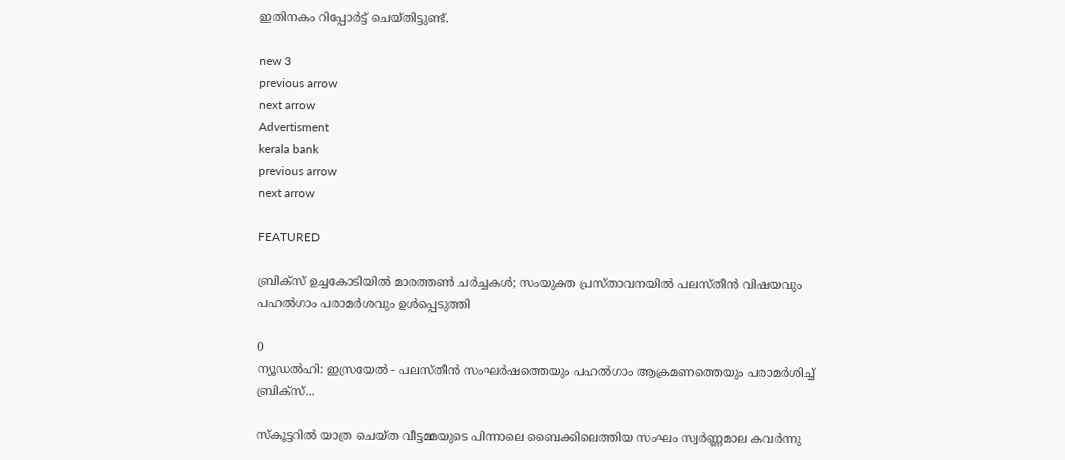ഇതിനകം റിപ്പോർട്ട് ചെയ്തിട്ടുണ്ട്.

new 3
previous arrow
next arrow
Advertisment
kerala bank
previous arrow
next arrow

FEATURED

ബ്രിക്സ് ഉച്ചകോടിയിൽ മാരത്തൺ ചർച്ചകൾ; സംയുക്ത പ്രസ്താവനയിൽ പലസ്തീൻ വിഷയവും പഹൽഗാം പരാമർശവും ഉൾപ്പെടുത്തി

0
ന്യൂഡല്‍ഹി: ഇസ്രയേല്‍ - പലസ്തീന്‍ സംഘര്‍ഷത്തെയും പഹല്‍ഗാം ആക്രമണത്തെയും പരാമര്‍ശിച്ച് ബ്രിക്‌സ്...

സ്കൂട്ടറിൽ യാത്ര ചെയ്ത വീട്ടമ്മയുടെ പിന്നാലെ ബൈക്കിലെത്തിയ സംഘം സ്വർണ്ണമാല കവർന്നു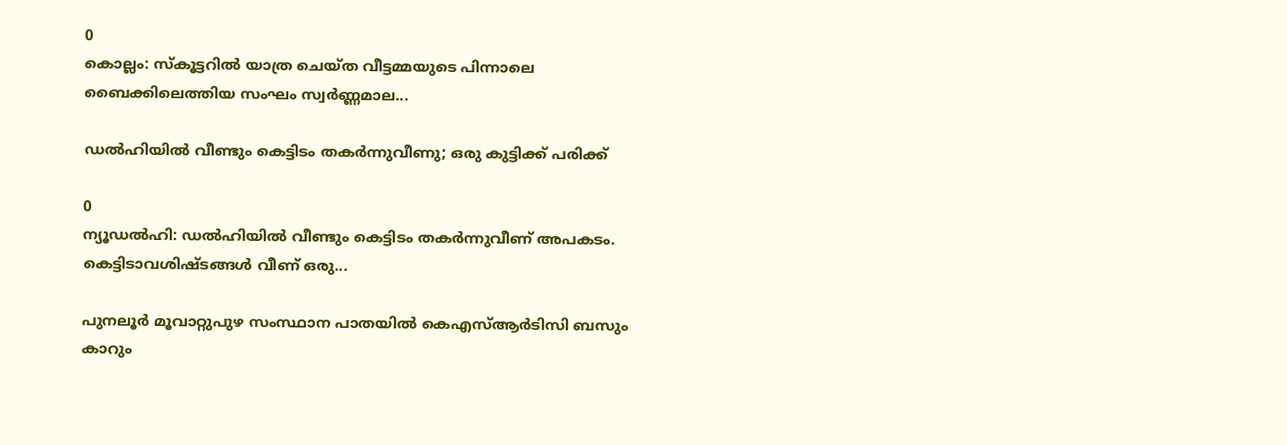0
കൊല്ലം: സ്കൂട്ടറിൽ യാത്ര ചെയ്ത വീട്ടമ്മയുടെ പിന്നാലെ ബൈക്കിലെത്തിയ സംഘം സ്വർണ്ണമാല...

ഡൽഹിയിൽ വീണ്ടും കെട്ടിടം തകർന്നുവീണു; ഒരു കുട്ടിക്ക് പരിക്ക്

0
ന്യൂഡല്‍ഹി: ഡല്‍ഹിയില്‍ വീണ്ടും കെട്ടിടം തകര്‍ന്നുവീണ് അപകടം. കെട്ടിടാവശിഷ്ടങ്ങള്‍ വീണ് ഒരു...

പുനലൂർ മൂവാറ്റുപുഴ സംസ്ഥാന പാതയിൽ കെഎസ്ആർടിസി ബസും കാറും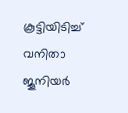കൂട്ടിയിടിച്ച് വനിതാ ജൂനിയർ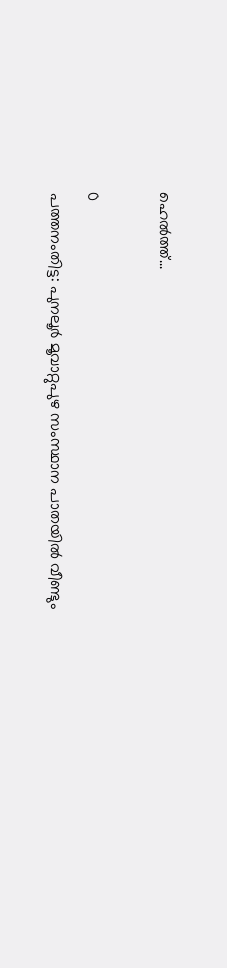ഹെൽത്ത്...

0
പത്തനംതിട്ട: പുനലൂർ മൂവാറ്റുപുഴ സംസ്ഥാന പാതയിൽ വീണ്ടും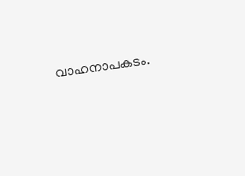വാഹനാപകടം.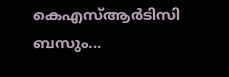കെഎസ്ആർടിസി ബസും...